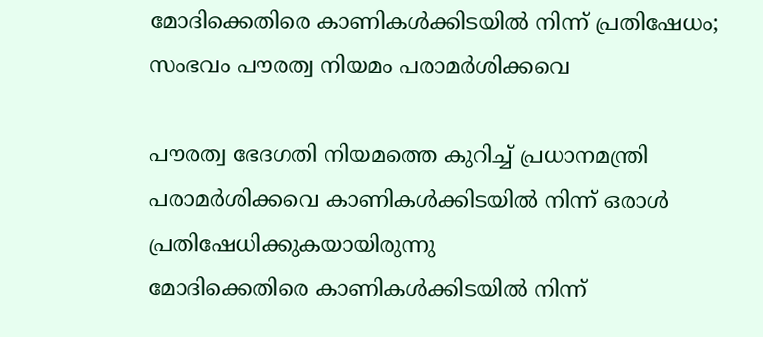മോദിക്കെതിരെ കാണികള്‍ക്കിടയില്‍ നിന്ന് പ്രതിഷേധം; സംഭവം പൗരത്വ നിയമം പരാമര്‍ശിക്കവെ

പൗരത്വ ഭേദഗതി നിയമത്തെ കുറിച്ച് പ്രധാനമന്ത്രി പരാമര്‍ശിക്കവെ കാണികള്‍ക്കിടയില്‍ നിന്ന് ഒരാള്‍ പ്രതിഷേധിക്കുകയായിരുന്നു
മോദിക്കെതിരെ കാണികള്‍ക്കിടയില്‍ നിന്ന്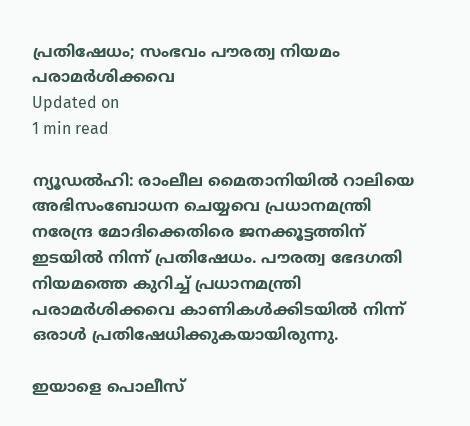പ്രതിഷേധം; സംഭവം പൗരത്വ നിയമം പരാമര്‍ശിക്കവെ
Updated on
1 min read

ന്യൂഡല്‍ഹി: രാംലീല മൈതാനിയില്‍ റാലിയെ അഭിസംബോധന ചെയ്യവെ പ്രധാനമന്ത്രി നരേന്ദ്ര മോദിക്കെതിരെ ജനക്കൂട്ടത്തിന് ഇടയില്‍ നിന്ന് പ്രതിഷേധം. പൗരത്വ ഭേദഗതി നിയമത്തെ കുറിച്ച് പ്രധാനമന്ത്രി പരാമര്‍ശിക്കവെ കാണികള്‍ക്കിടയില്‍ നിന്ന് ഒരാള്‍ പ്രതിഷേധിക്കുകയായിരുന്നു.

ഇയാളെ പൊലീസ്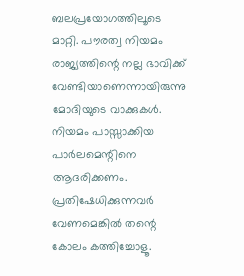ബലപ്രയോഗത്തിലൂടെ മാറ്റി. പൗരത്വ നിയമം രാജ്യത്തിന്റെ നല്ല ഭാവിക്ക് വേണ്ടിയാണെന്നായിരുന്നു മോദിയുടെ വാക്കുകള്‍. നിയമം പാസ്സാക്കിയ പാര്‍ലമെന്റിനെ ആദരിക്കണം. പ്രതിഷേധിക്കുന്നവര്‍ വേണമെങ്കില്‍ തന്റെ കോലം കത്തിച്ചോളൂ.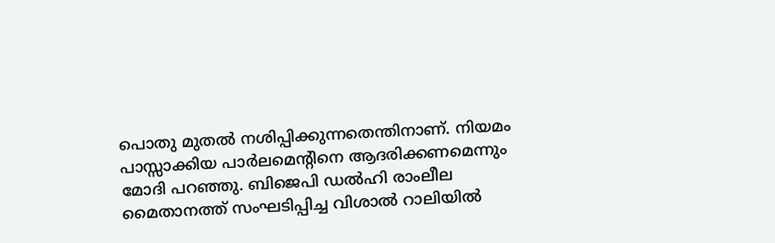പൊതു മുതല്‍ നശിപ്പിക്കുന്നതെന്തിനാണ്. നിയമം പാസ്സാക്കിയ പാര്‍ലമെന്റിനെ ആദരിക്കണമെന്നും മോദി പറഞ്ഞു. ബിജെപി ഡല്‍ഹി രാംലീല മൈതാനത്ത് സംഘടിപ്പിച്ച വിശാല്‍ റാലിയില്‍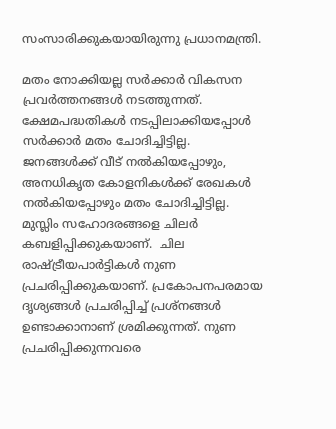സംസാരിക്കുകയായിരുന്നു പ്രധാനമന്ത്രി.

മതം നോക്കിയല്ല സര്‍ക്കാര്‍ വികസന പ്രവര്‍ത്തനങ്ങള്‍ നടത്തുന്നത്. ക്ഷേമപദ്ധതികള്‍ നടപ്പിലാക്കിയപ്പോള്‍ സര്‍ക്കാര്‍ മതം ചോദിച്ചിട്ടില്ല. ജനങ്ങള്‍ക്ക് വീട് നല്‍കിയപ്പോഴും, അനധികൃത കോളനികള്‍ക്ക് രേഖകള്‍ നല്‍കിയപ്പോഴും മതം ചോദിച്ചിട്ടില്ല. മുസ്ലിം സഹോദരങ്ങളെ ചിലര്‍ കബളിപ്പിക്കുകയാണ്.  ചില രാഷ്ട്രീയപാര്‍ട്ടികള്‍ നുണ പ്രചരിപ്പിക്കുകയാണ്. പ്രകോപനപരമായ ദൃശ്യങ്ങള്‍ പ്രചരിപ്പിച്ച് പ്രശ്‌നങ്ങള്‍ ഉണ്ടാക്കാനാണ് ശ്രമിക്കുന്നത്. നുണ പ്രചരിപ്പിക്കുന്നവരെ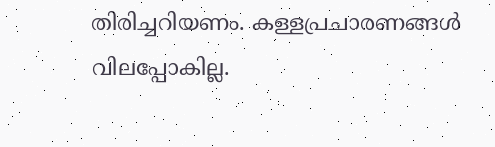തിരിച്ചറിയണം. കള്ളപ്രചാരണങ്ങള്‍ വിലപ്പോകില്ല.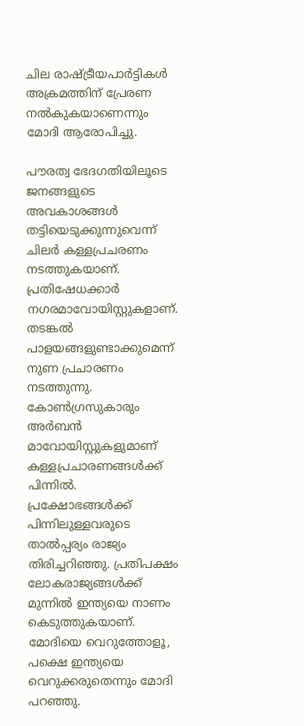ചില രാഷ്ട്രീയപാര്‍ട്ടികള്‍ അക്രമത്തിന് പ്രേരണ നല്‍കുകയാണെന്നും മോദി ആരോപിച്ചു.

പൗരത്വ ഭേദഗതിയിലൂടെ ജനങ്ങളുടെ അവകാശങ്ങള്‍ തട്ടിയെടുക്കുന്നുവെന്ന് ചിലര്‍ കള്ളപ്രചരണം നടത്തുകയാണ്. പ്രതിഷേധക്കാര്‍ നഗരമാവോയിസ്റ്റുകളാണ്. തടങ്കല്‍ പാളയങ്ങളുണ്ടാക്കുമെന്ന് നുണ പ്രചാരണം നടത്തുന്നു. കോണ്‍ഗ്രസുകാരും അര്‍ബന്‍ മാവോയിസ്റ്റുകളുമാണ് കള്ളപ്രചാരണങ്ങള്‍ക്ക് പിന്നില്‍. പ്രക്ഷോഭങ്ങള്‍ക്ക് പിന്നിലുള്ളവരുടെ താല്‍പ്പര്യം രാജ്യം തിരിച്ചറിഞ്ഞു. പ്രതിപക്ഷം ലോകരാജ്യങ്ങള്‍ക്ക് മുന്നില്‍ ഇന്ത്യയെ നാണം കെടുത്തുകയാണ്. മോദിയെ വെറുത്തോളൂ, പക്ഷെ ഇന്ത്യയെ വെറുക്കരുതെന്നും മോദി പറഞ്ഞു.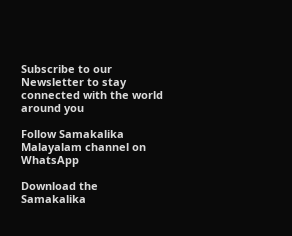Subscribe to our Newsletter to stay connected with the world around you

Follow Samakalika Malayalam channel on WhatsApp

Download the Samakalika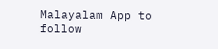Malayalam App to follow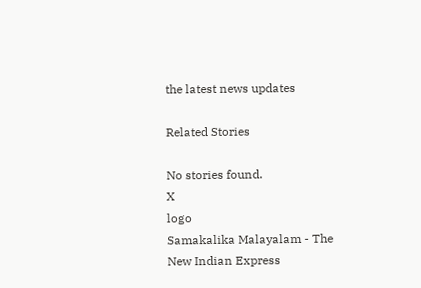the latest news updates

Related Stories

No stories found.
X
logo
Samakalika Malayalam - The New Indian Express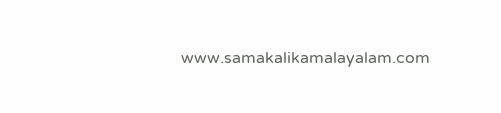www.samakalikamalayalam.com